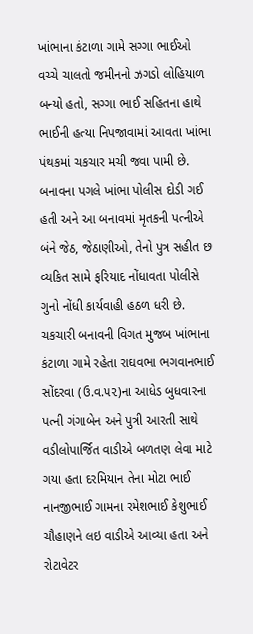ખાંભાના કંટાળા ગામે સગ્ગા ભાઈઓ વચ્ચે ચાલતો જમીનનો ઝગડો લોહિયાળ બન્યો હતો, સગ્ગા ભાઈ સહિતના હાથે ભાઈની હત્યા નિપજાવામાં આવતા ખાંભા પંથકમાં ચકચાર મચી જવા પામી છે. બનાવના પગલે ખાંભા પોલીસ દોડી ગઈ હતી અને આ બનાવમાં મૃતકની પત્નીએ બંને જેઠ, જેઠાણીઓ, તેનો પુત્ર સહીત છ વ્યકિત સામે ફરિયાદ નોંધાવતા પોલીસે ગુનો નોંધી કાર્યવાહી હઠળ ધરી છે.
ચકચારી બનાવની વિગત મુજબ ખાંભાના કંટાળા ગામે રહેતા રાઘવભા ભગવાનભાઈ સોંદરવા (ઉ.વ.૫૨)ના આધેડ બુધવારના પત્ની ગંગાબેન અને પુત્રી આરતી સાથે વડીલોપાર્જિત વાડીએ બળતણ લેવા માટે ગયા હતા દરમિયાન તેના મોટા ભાઈ નાનજીભાઈ ગામના રમેશભાઈ કેશુભાઈ ચૌહાણને લઇ વાડીએ આવ્યા હતા અને રોટાવેટર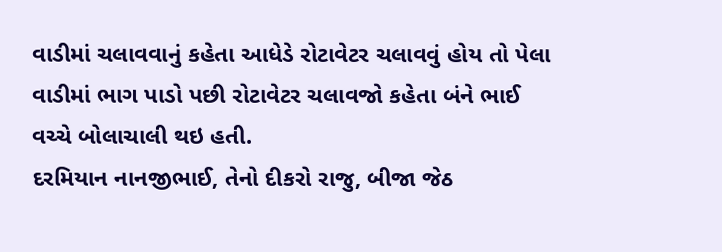વાડીમાં ચલાવવાનું કહેતા આધેડે રોટાવેટર ચલાવવું હોય તો પેલા વાડીમાં ભાગ પાડો પછી રોટાવેટર ચલાવજો કહેતા બંને ભાઈ વચ્ચે બોલાચાલી થઇ હતી.
દરમિયાન નાનજીભાઈ, તેનો દીકરો રાજુ, બીજા જેઠ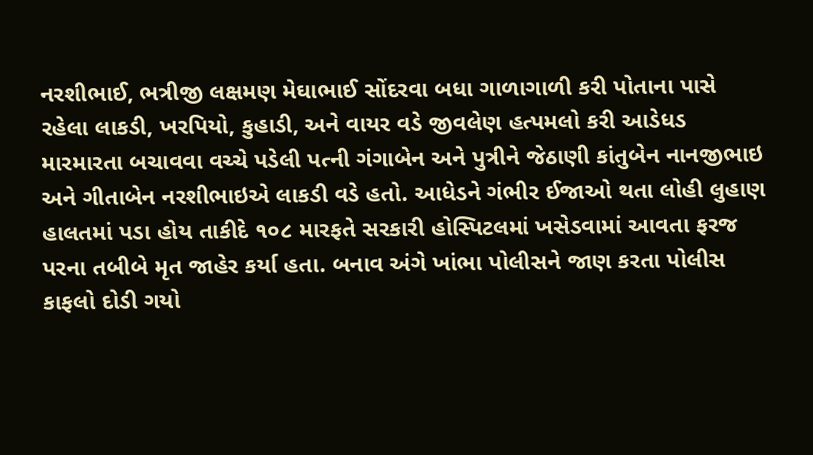નરશીભાઈ, ભત્રીજી લક્ષમણ મેઘાભાઈ સોંદરવા બધા ગાળાગાળી કરી પોતાના પાસે રહેલા લાકડી, ખરપિયો, કુહાડી, અને વાયર વડે જીવલેણ હત્પમલો કરી આડેધડ મારમારતા બચાવવા વચ્ચે પડેલી પત્ની ગંગાબેન અને પુત્રીને જેઠાણી કાંતુબેન નાનજીભાઇ અને ગીતાબેન નરશીભાઇએ લાકડી વડે હતો. આધેડને ગંભીર ઈજાઓ થતા લોહી લુહાણ હાલતમાં પડા હોય તાકીદે ૧૦૮ મારફતે સરકારી હોસ્પિટલમાં ખસેડવામાં આવતા ફરજ પરના તબીબે મૃત જાહેર કર્યા હતા. બનાવ અંગે ખાંભા પોલીસને જાણ કરતા પોલીસ કાફલો દોડી ગયો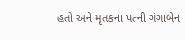હતો અને મૃતકના પત્ની ગંગાબેન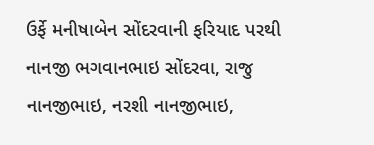ઉર્ફે મનીષાબેન સોંદરવાની ફરિયાદ પરથી નાનજી ભગવાનભાઇ સોંદરવા, રાજુ નાનજીભાઇ, નરશી નાનજીભાઇ,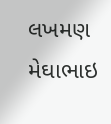લખમણ મેઘાભાઇ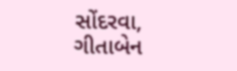સોંદરવા, ગીતાબેન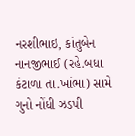નરશીભાઇ, કાંતુબેન નાનજીભાઈ (રહે.બધા કંટાળા તા.ખાંભા) સામે ગુનો નોંધી ઝડપી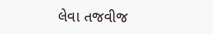લેવા તજવીજ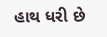હાથ ધરી છે